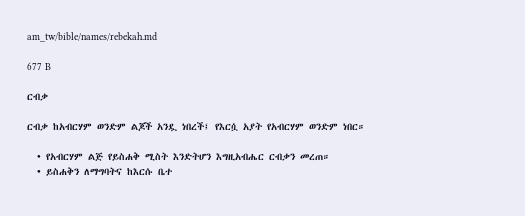am_tw/bible/names/rebekah.md

677 B

ርብቃ

ርብቃ ከአብርሃም ወንድም ልጆች አንዷ ነበረች፤ የእርሷ አያት የአብርሃም ወንድም ነበር።

  • የአብርሃም ልጅ የይስሐቅ ሚስት እንድትሆን እግዚአብሔር ርብቃን መረጠ።
  • ይስሐቅን ለማግባትና ከእርሱ ቤተ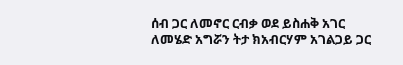ሰብ ጋር ለመኖር ርብቃ ወደ ይስሐቅ አገር ለመሄድ አግሯን ትታ ክአብርሃም አገልጋይ ጋር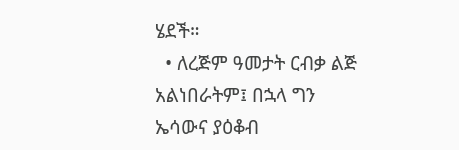ሄደች።
  • ለረጅም ዓመታት ርብቃ ልጅ አልነበራትም፤ በኋላ ግን ኤሳውና ያዕቆብ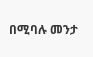በሚባሉ መንታ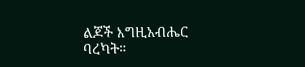ልጆች እግዚአብሔር ባረካት።